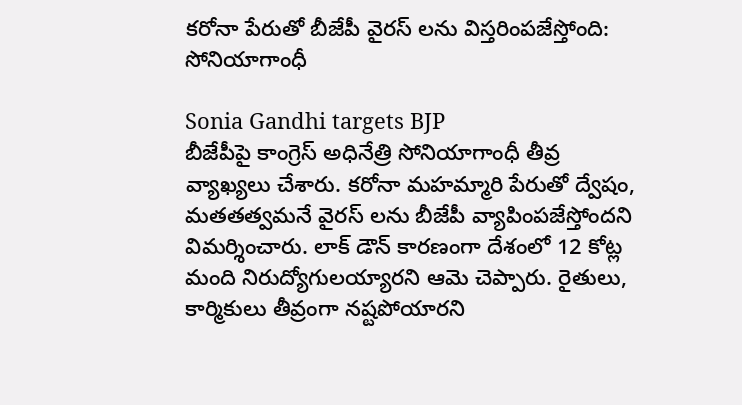కరోనా పేరుతో బీజేపీ వైరస్ లను విస్తరింపజేస్తోంది: సోనియాగాంధీ

Sonia Gandhi targets BJP
బీజేపీపై కాంగ్రెస్ అధినేత్రి సోనియాగాంధీ తీవ్ర వ్యాఖ్యలు చేశారు. కరోనా మహమ్మారి పేరుతో ద్వేషం, మతతత్వమనే వైరస్ లను బీజేపీ వ్యాపింపజేస్తోందని విమర్శించారు. లాక్ డౌన్ కారణంగా దేశంలో 12 కోట్ల మంది నిరుద్యోగులయ్యారని ఆమె చెప్పారు. రైతులు, కార్మికులు తీవ్రంగా నష్టపోయారని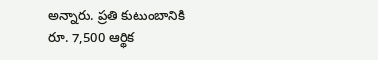అన్నారు. ప్రతి కుటుంబానికి రూ. 7,500 ఆర్థిక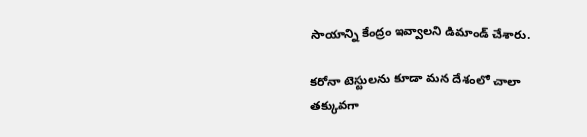సాయాన్ని కేంద్రం ఇవ్వాలని డిమాండ్ చేశారు.

కరోనా టెస్టులను కూడా మన దేశంలో చాలా తక్కువగా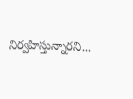నిర్వహిస్తున్నారని...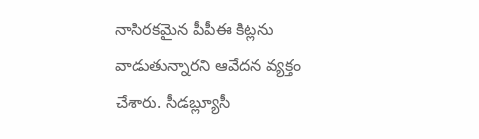నాసిరకమైన పీపీఈ కిట్లను వాడుతున్నారని ఆవేదన వ్యక్తం చేశారు. సీడబ్ల్యూసీ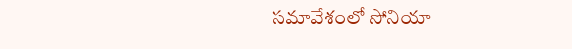సమావేశంలో సోనియా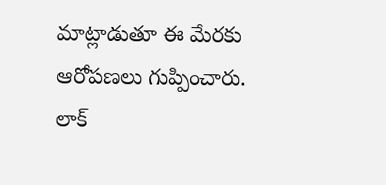మాట్లాడుతూ ఈ మేరకు ఆరోపణలు గుప్పించారు. లాక్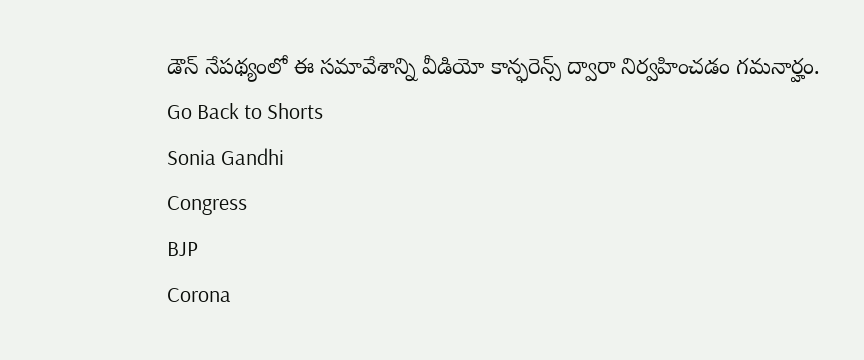డౌన్ నేపథ్యంలో ఈ సమావేశాన్ని వీడియో కాన్ఫరెన్స్ ద్వారా నిర్వహించడం గమనార్హం.
Go Back to Shorts
Sonia Gandhi
Congress
BJP
Corona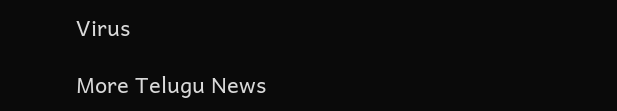Virus

More Telugu News